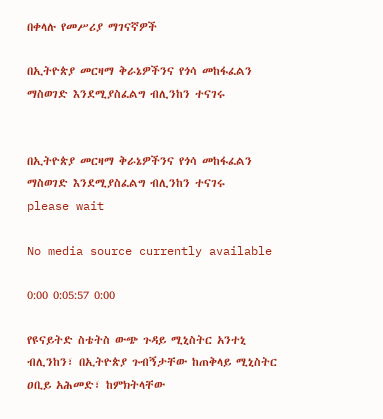በቀላሉ የመሥሪያ ማገናኛዎች

በኢትዮጵያ መርዛማ ቅራኔዎችንና የጎሳ መከፋፈልን ማስወገድ እንደሚያስፈልግ ብሊንከን ተናገሩ


በኢትዮጵያ መርዛማ ቅራኔዎችንና የጎሳ መከፋፈልን ማስወገድ እንደሚያስፈልግ ብሊንከን ተናገሩ
please wait

No media source currently available

0:00 0:05:57 0:00

የዩናይትድ ስቴትስ ውጭ ጉዳይ ሚኒስትር አንተኒ ብሊንከን፣ በኢትዮጵያ ጉብኝታቸው ከጠቅላይ ሚኒስትር ዐቢይ አሕመድ፣ ከምክትላቸው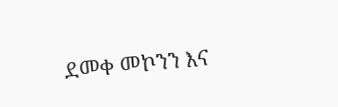ደመቀ መኮንን እና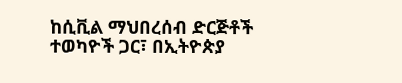ከሲቪል ማህበረሰብ ድርጅቶች ተወካዮች ጋር፣ በኢትዮጵያ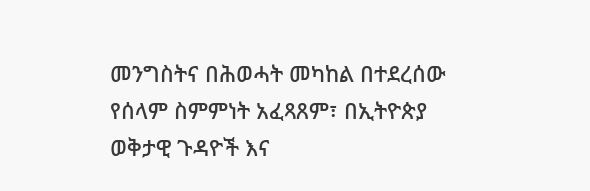መንግስትና በሕወሓት መካከል በተደረሰው የሰላም ስምምነት አፈጻጸም፣ በኢትዮጵያ ወቅታዊ ጉዳዮች እና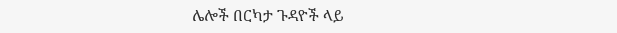ሌሎች በርካታ ጉዳዮች ላይ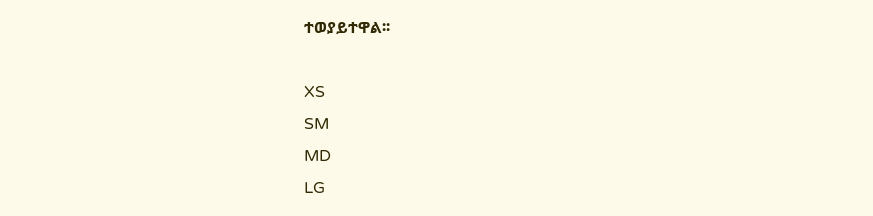ተወያይተዋል፡፡

XS
SM
MD
LG